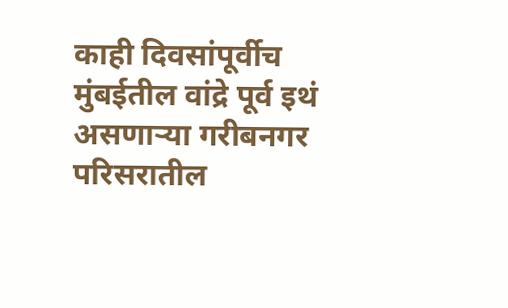काही दिवसांपूर्वीच मुंबईतील वांद्रे पूर्व इथं असणाऱ्या गरीबनगर परिसरातील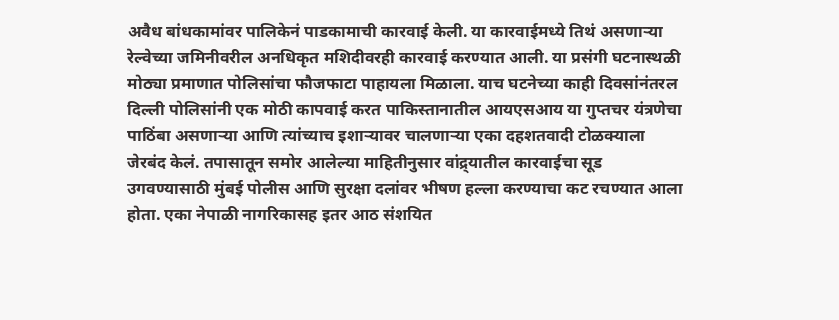अवैध बांधकामांवर पालिकेनं पाडकामाची कारवाई केली. या कारवाईमध्ये तिथं असणाऱ्या रेल्वेच्या जमिनीवरील अनधिकृत मशिदीवरही कारवाई करण्यात आली. या प्रसंगी घटनास्थळी मोठ्या प्रमाणात पोलिसांचा फौजफाटा पाहायला मिळाला. याच घटनेच्या काही दिवसांनंतरल दिल्ली पोलिसांनी एक मोठी कापवाई करत पाकिस्तानातील आयएसआय या गुप्तचर यंत्रणेचा पाठिंबा असणाऱ्या आणि त्यांच्याच इशाऱ्यावर चालणाऱ्या एका दहशतवादी टोळक्याला जेरबंद केलं. तपासातून समोर आलेल्या माहितीनुसार वांद्र्यातील कारवाईचा सूड उगवण्यासाठी मुंबई पोलीस आणि सुरक्षा दलांवर भीषण हल्ला करण्याचा कट रचण्यात आला होता. एका नेपाळी नागरिकासह इतर आठ संशयित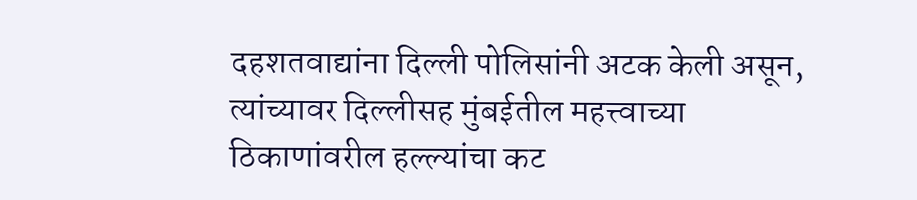दहशतवाद्यांना दिल्ली पोलिसांनी अटक केली असून, त्यांच्यावर दिल्लीसह मुंबईतील महत्त्वाच्या ठिकाणांवरील हल्ल्यांचा कट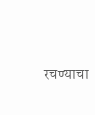रचण्याचा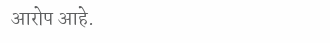आरोप आहे.